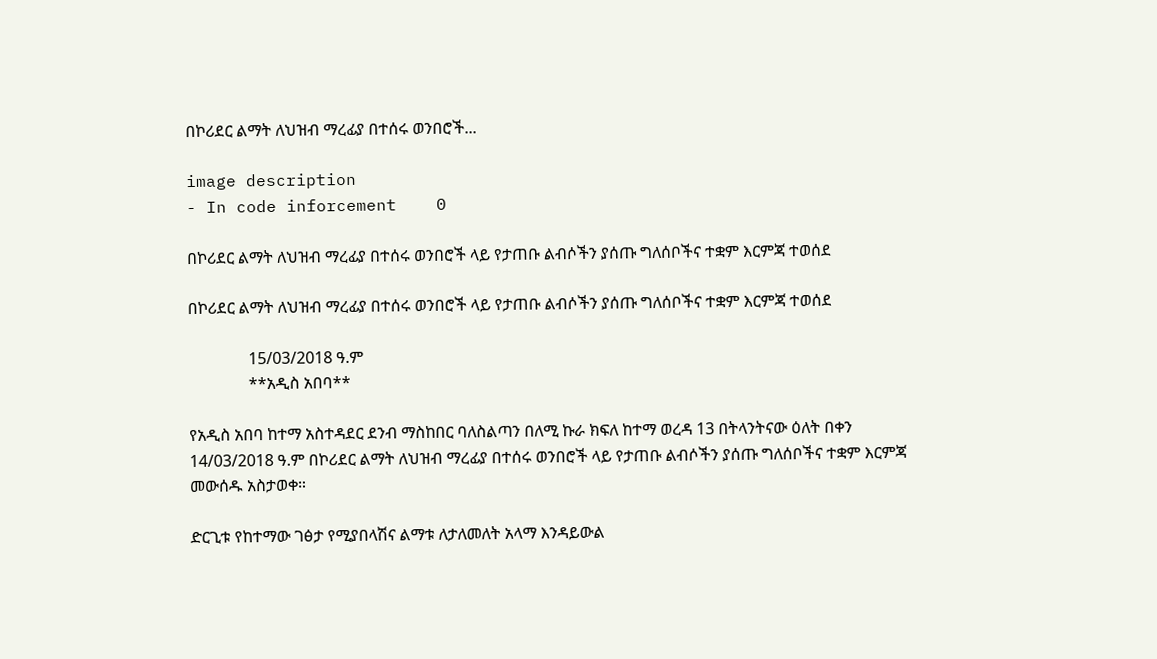በኮሪደር ልማት ለህዝብ ማረፊያ በተሰሩ ወንበሮች...

image description
- In code inforcement    0

በኮሪደር ልማት ለህዝብ ማረፊያ በተሰሩ ወንበሮች ላይ የታጠቡ ልብሶችን ያሰጡ ግለሰቦችና ተቋም እርምጃ ተወሰደ

በኮሪደር ልማት ለህዝብ ማረፊያ በተሰሩ ወንበሮች ላይ የታጠቡ ልብሶችን ያሰጡ ግለሰቦችና ተቋም እርምጃ ተወሰደ

               15/03/2018 ዓ.ም
               **አዲስ አበባ**

የአዲስ አበባ ከተማ አስተዳደር ደንብ ማስከበር ባለስልጣን በለሚ ኩራ ክፍለ ከተማ ወረዳ 13 በትላንትናው ዕለት በቀን 14/03/2018 ዓ.ም በኮሪደር ልማት ለህዝብ ማረፊያ በተሰሩ ወንበሮች ላይ የታጠቡ ልብሶችን ያሰጡ ግለሰቦችና ተቋም እርምጃ መውሰዱ አስታወቀ።

ድርጊቱ የከተማው ገፅታ የሚያበላሽና ልማቱ ለታለመለት አላማ እንዳይውል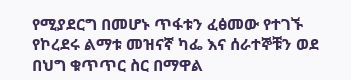የሚያደርግ በመሆኑ ጥፋቱን ፈፅመው የተገኙ የኮረደሩ ልማቱ መዝናኛ ካፌ እና ሰራተኞቹን ወደ በህግ ቁጥጥር ስር በማዋል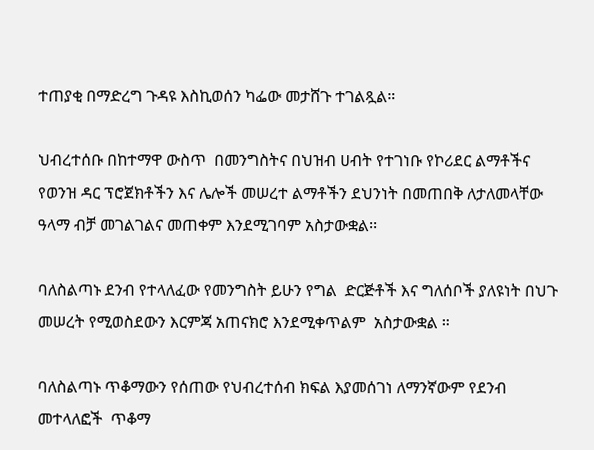ተጠያቂ በማድረግ ጉዳዩ እስኪወሰን ካፌው መታሸጉ ተገልጿል።

ህብረተሰቡ በከተማዋ ውስጥ  በመንግስትና በህዝብ ሀብት የተገነቡ የኮሪደር ልማቶችና የወንዝ ዳር ፕሮጀክቶችን እና ሌሎች መሠረተ ልማቶችን ደህንነት በመጠበቅ ለታለመላቸው ዓላማ ብቻ መገልገልና መጠቀም እንደሚገባም አስታውቋል፡፡

ባለስልጣኑ ደንብ የተላለፈው የመንግስት ይሁን የግል  ድርጅቶች እና ግለሰቦች ያለዩነት በህጉ መሠረት የሚወስደውን እርምጃ አጠናክሮ እንደሚቀጥልም  አስታውቋል ።

ባለስልጣኑ ጥቆማውን የሰጠው የህብረተሰብ ክፍል እያመሰገነ ለማንኛውም የደንብ መተላለፎች  ጥቆማ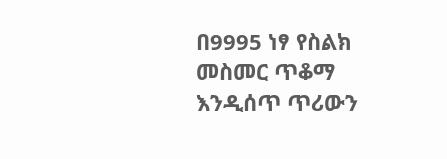በ9995 ነፃ የስልክ መስመር ጥቆማ እንዲሰጥ ጥሪውን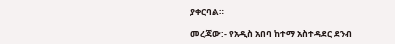ያቀርባል።

መረጃው:- የአዲስ አበባ ከተማ አስተዳደር ደንብ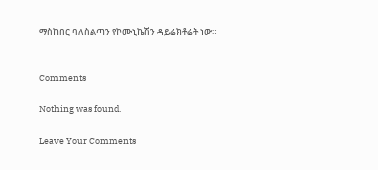ማስከበር ባለስልጣን የኮሙኒኬሽን ዳይሬክቶሬት ነው።


Comments

Nothing was found.

Leave Your Comments